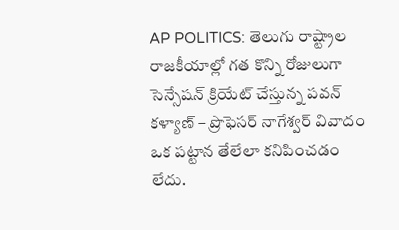AP POLITICS: తెలుగు రాష్ట్రాల రాజకీయాల్లో గత కొన్ని రోజులుగా సెన్సేషన్ క్రియేట్ చేస్తున్న పవన్ కళ్యాణ్ – ప్రొఫెసర్ నాగేశ్వర్ వివాదం ఒక పట్టాన తేలేలా కనిపించడం లేదు.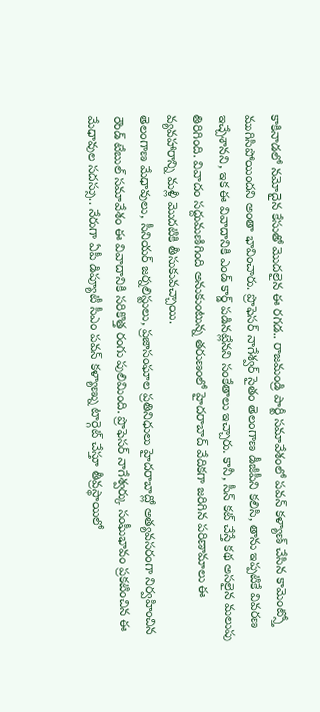కాకినాడలో నమోదైన కేసుతో మొదలైన ఈ రగడ.. రాజమండ్రి పార్టీ సమావేశంలో పవన్ కళ్యాణ్ చేసిన కామెంట్స్తో ముగిసిపోయిందని అంతా భావించారు. ప్రొఫెసర్ నాగేశ్వర్ సైతం తెలంగాణ డీజీపీని కలిసి, తాను ఇప్పటికే వివరణ ఇచ్చేశానని, ఇక ఈ వివాదానికి ఎండ్ కార్డ్ పడినట్లేనని సంకేతాలు ఇచ్చారు. కానీ, సీన్ కట్ చేస్తే కథ అసలైన మలుపు తిరిగింది. వివాదం సద్దుమణిగింది అనుకుంటున్న తరుణంలో హైదరాబాద్ వేదికగా జరిగిన పరిణామాలు ఈ వ్యవహారాన్ని మళ్లీ మొదటికి తీసుకువచ్చాయి.
తెలంగాణ మేధావులు, సీనియర్ జర్నలిస్టులు, ప్రజాసంఘాల ప్రతినిధులు హైదరాబాద్లో అత్యవసరంగా నిర్వహించిన రౌండ్ టేబుల్ సమావేశం ఈ వివాదానికి సరికొత్త రంగు పులిమింది. ప్రొఫెసర్ నాగేశ్వర్కు సంఘీభావం ప్రకటించిన ఈ మేధావుల సదస్సు.. నేరుగా ఏపీ డిప్యూటీ సీఎం పవన్ కళ్యాణ్ను టార్గెట్ చేస్తూ తీవ్రస్థాయిలో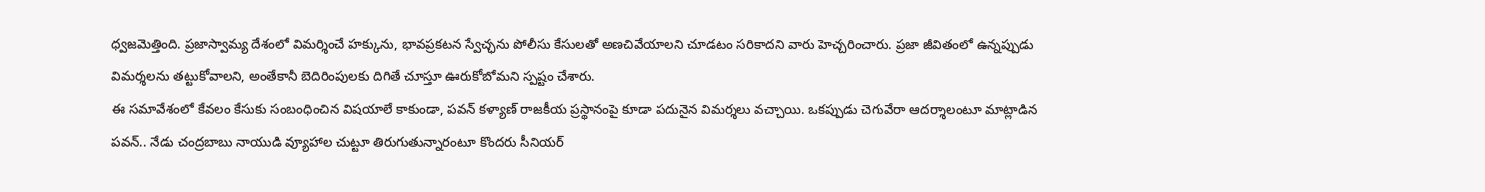ధ్వజమెత్తింది. ప్రజాస్వామ్య దేశంలో విమర్శించే హక్కును, భావప్రకటన స్వేచ్ఛను పోలీసు కేసులతో అణచివేయాలని చూడటం సరికాదని వారు హెచ్చరించారు. ప్రజా జీవితంలో ఉన్నప్పుడు విమర్శలను తట్టుకోవాలని, అంతేకానీ బెదిరింపులకు దిగితే చూస్తూ ఊరుకోబోమని స్పష్టం చేశారు.
ఈ సమావేశంలో కేవలం కేసుకు సంబంధించిన విషయాలే కాకుండా, పవన్ కళ్యాణ్ రాజకీయ ప్రస్థానంపై కూడా పదునైన విమర్శలు వచ్చాయి. ఒకప్పుడు చెగువేరా ఆదర్శాలంటూ మాట్లాడిన పవన్.. నేడు చంద్రబాబు నాయుడి వ్యూహాల చుట్టూ తిరుగుతున్నారంటూ కొందరు సీనియర్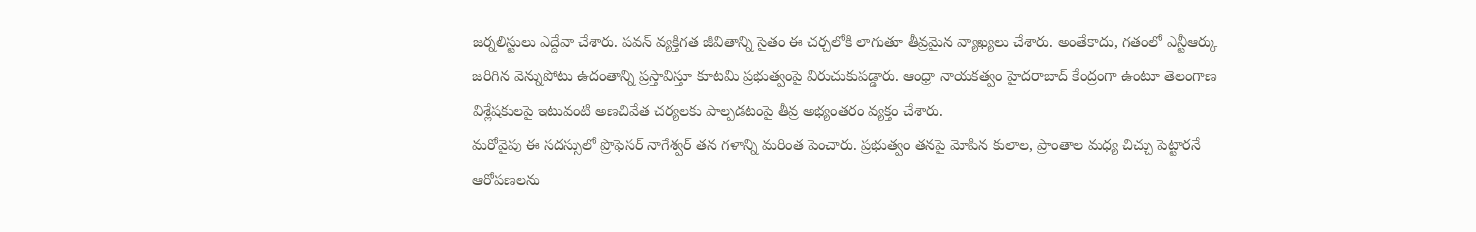జర్నలిస్టులు ఎద్దేవా చేశారు. పవన్ వ్యక్తిగత జీవితాన్ని సైతం ఈ చర్చలోకి లాగుతూ తీవ్రమైన వ్యాఖ్యలు చేశారు. అంతేకాదు, గతంలో ఎన్టీఆర్కు జరిగిన వెన్నుపోటు ఉదంతాన్ని ప్రస్తావిస్తూ కూటమి ప్రభుత్వంపై విరుచుకుపడ్డారు. ఆంధ్రా నాయకత్వం హైదరాబాద్ కేంద్రంగా ఉంటూ తెలంగాణ విశ్లేషకులపై ఇటువంటి అణచివేత చర్యలకు పాల్పడటంపై తీవ్ర అభ్యంతరం వ్యక్తం చేశారు.
మరోవైపు ఈ సదస్సులో ప్రొఫెసర్ నాగేశ్వర్ తన గళాన్ని మరింత పెంచారు. ప్రభుత్వం తనపై మోపిన కులాల, ప్రాంతాల మధ్య చిచ్చు పెట్టారనే ఆరోపణలను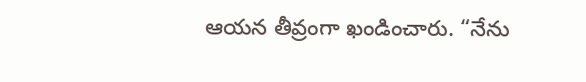ఆయన తీవ్రంగా ఖండించారు. “నేను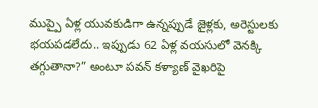ముప్పై ఏళ్ల యువకుడిగా ఉన్నప్పుడే జైళ్లకు, అరెస్టులకు భయపడలేదు.. ఇప్పుడు 62 ఏళ్ల వయసులో వెనక్కి తగ్గుతానా?” అంటూ పవన్ కళ్యాణ్ వైఖరిపై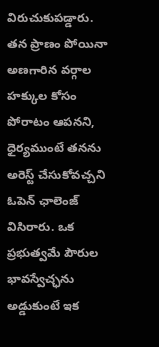విరుచుకుపడ్డారు. తన ప్రాణం పోయినా అణగారిన వర్గాల హక్కుల కోసం పోరాటం ఆపనని, ధైర్యముంటే తనను అరెస్ట్ చేసుకోవచ్చని ఓపెన్ ఛాలెంజ్ విసిరారు. ఒక ప్రభుత్వమే పౌరుల భావస్వేచ్ఛను అడ్డుకుంటే ఇక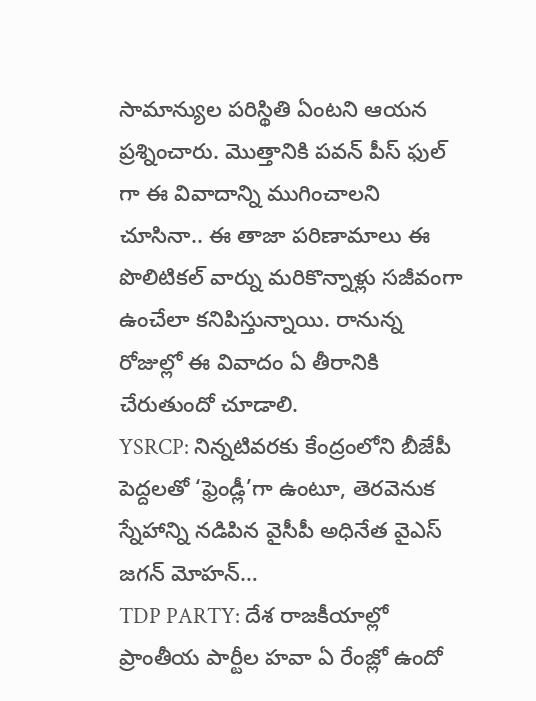సామాన్యుల పరిస్థితి ఏంటని ఆయన ప్రశ్నించారు. మొత్తానికి పవన్ పీస్ ఫుల్ గా ఈ వివాదాన్ని ముగించాలని చూసినా.. ఈ తాజా పరిణామాలు ఈ పొలిటికల్ వార్ను మరికొన్నాళ్లు సజీవంగా ఉంచేలా కనిపిస్తున్నాయి. రానున్న రోజుల్లో ఈ వివాదం ఏ తీరానికి చేరుతుందో చూడాలి.
YSRCP: నిన్నటివరకు కేంద్రంలోని బీజేపీ పెద్దలతో ‘ఫ్రెండ్లీ’గా ఉంటూ, తెరవెనుక స్నేహాన్ని నడిపిన వైసీపీ అధినేత వైఎస్ జగన్ మోహన్…
TDP PARTY: దేశ రాజకీయాల్లో ప్రాంతీయ పార్టీల హవా ఏ రేంజ్లో ఉందో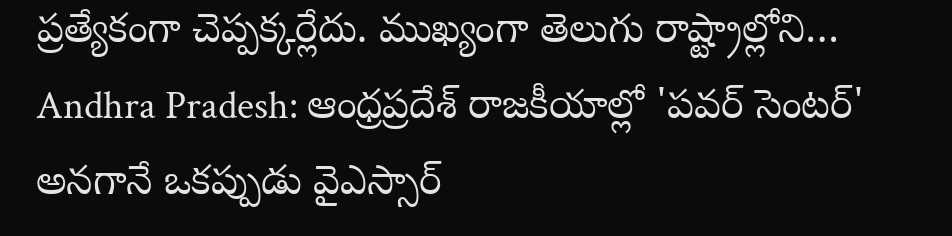ప్రత్యేకంగా చెప్పక్కర్లేదు. ముఖ్యంగా తెలుగు రాష్ట్రాల్లోని…
Andhra Pradesh: ఆంధ్రప్రదేశ్ రాజకీయాల్లో 'పవర్ సెంటర్' అనగానే ఒకప్పుడు వైఎస్సార్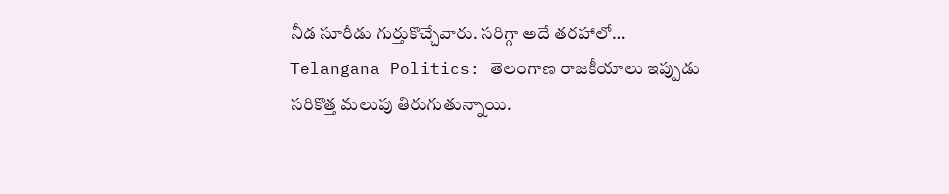నీడ సూరీడు గుర్తుకొచ్చేవారు. సరిగ్గా అదే తరహాలో…
Telangana Politics: తెలంగాణ రాజకీయాలు ఇప్పుడు సరికొత్త మలుపు తిరుగుతున్నాయి.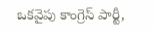ఒకవైపు కాంగ్రెస్ పార్టీ,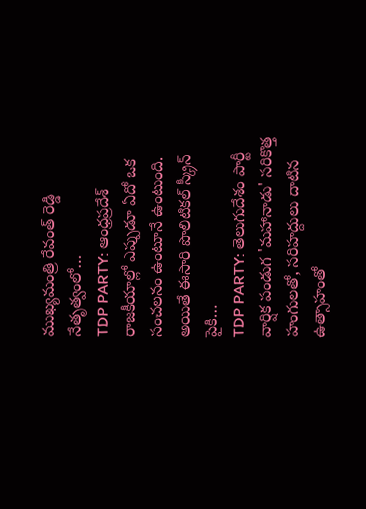ముఖ్యమంత్రి రేవంత్ రెడ్డి నేతృత్వంలో…
TDP PARTY: ఆంధ్రప్రదేశ్ రాజకీయాల్లో ఎప్పుడూ ఏదో ఒక సంచలనం ఉంటూనే ఉంటుంది. అయితే ఈసారి పొలిటికల్ స్క్రీన్ పైకి…
TDP PARTY: తెలుగుదేశం పార్టీ వార్షిక పండుగ 'మహానాడు' సరికొత్త హంగులతో, సరిహద్దులు దాటిన ఉత్సాహంతో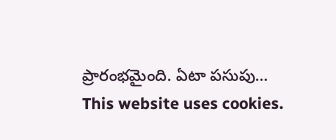ప్రారంభమైంది. ఏటా పసుపు…
This website uses cookies.